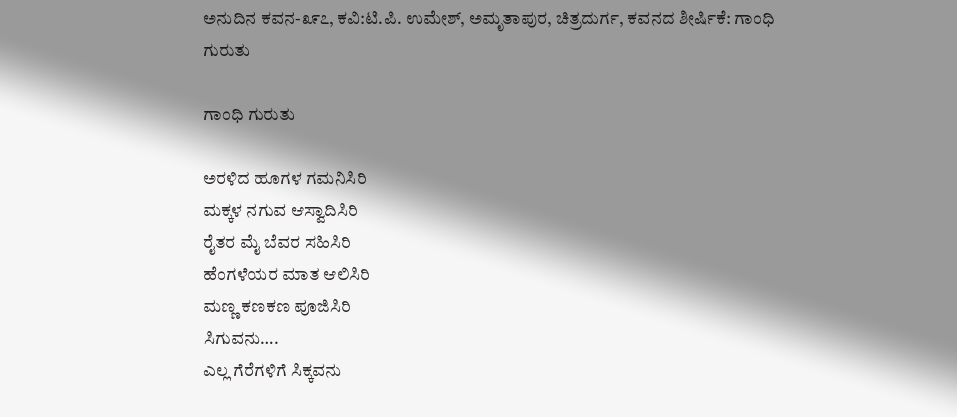ಅನುದಿನ‌ ಕವನ-೩೯೭, ಕವಿ:ಟಿ.ಪಿ. ಉಮೇಶ್, ಅಮೃತಾಪುರ, ಚಿತ್ರದುರ್ಗ, ಕವನದ ಶೀರ್ಷಿಕೆ: ಗಾಂಧಿ ಗುರುತು

ಗಾಂಧಿ ಗುರುತು

ಅರಳಿದ ಹೂಗಳ ಗಮನಿಸಿರಿ
ಮಕ್ಕಳ ನಗುವ ಆಸ್ವಾದಿಸಿರಿ
ರೈತರ ಮೈ ಬೆವರ ಸಹಿಸಿರಿ
ಹೆಂಗಳೆಯರ ಮಾತ ಆಲಿಸಿರಿ
ಮಣ್ಣ ಕಣಕಣ ಪೂಜಿಸಿರಿ
ಸಿಗುವನು….
ಎಲ್ಲ ಗೆರೆಗಳಿಗೆ ಸಿಕ್ಕವನು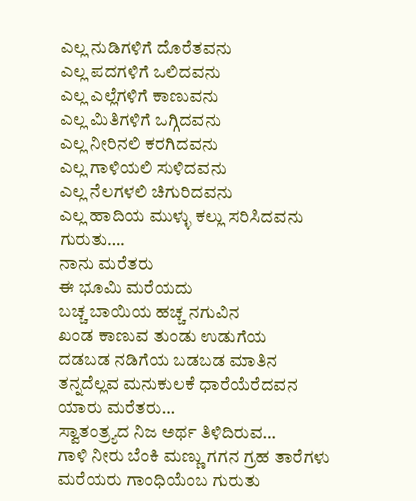ಎಲ್ಲ ನುಡಿಗಳಿಗೆ ದೊರೆತವನು
ಎಲ್ಲ ಪದಗಳಿಗೆ ಒಲಿದವನು
ಎಲ್ಲ ಎಲ್ಲೆಗಳಿಗೆ ಕಾಣುವನು
ಎಲ್ಲ ಮಿತಿಗಳಿಗೆ ಒಗ್ಗಿದವನು
ಎಲ್ಲ ನೀರಿನಲಿ ಕರಗಿದವನು
ಎಲ್ಲ ಗಾಳಿಯಲಿ ಸುಳಿದವನು
ಎಲ್ಲ ನೆಲಗಳಲಿ ಚಿಗುರಿದವನು
ಎಲ್ಲ ಹಾದಿಯ ಮುಳ್ಳು ಕಲ್ಲು ಸರಿಸಿದವನು
ಗುರುತು….
ನಾನು ಮರೆತರು
ಈ ಭೂಮಿ ಮರೆಯದು
ಬಚ್ಚ ಬಾಯಿಯ ಹಚ್ಚ ನಗುವಿನ
ಖಂಡ ಕಾಣುವ ತುಂಡು ಉಡುಗೆಯ
ದಡಬಡ ನಡಿಗೆಯ ಬಡಬಡ ಮಾತಿನ
ತನ್ನದೆಲ್ಲವ ಮನುಕುಲಕೆ ಧಾರೆಯೆರೆದವನ
ಯಾರು ಮರೆತರು…
ಸ್ವಾತಂತ್ರ್ಯದ ನಿಜ ಅರ್ಥ ತಿಳಿದಿರುವ…
ಗಾಳಿ ನೀರು ಬೆಂಕಿ ಮಣ್ಣು ಗಗನ ಗ್ರಹ ತಾರೆಗಳು ಮರೆಯರು ಗಾಂಧಿಯೆಂಬ ಗುರುತು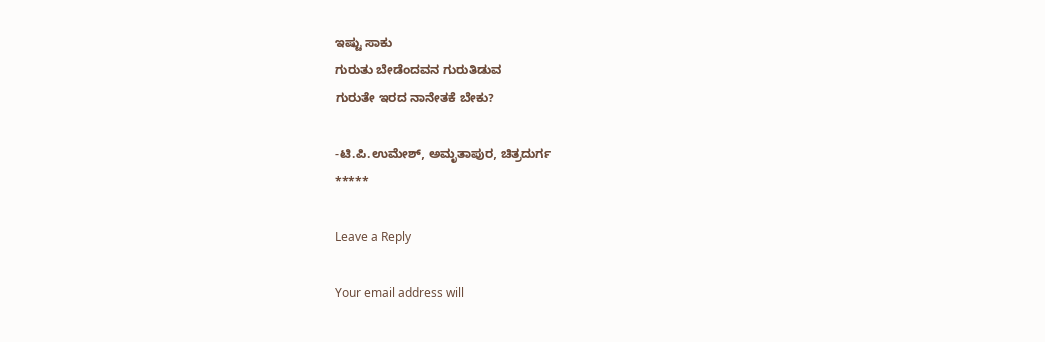ಇಷ್ಟು ಸಾಕು
ಗುರುತು ಬೇಡೆಂದವನ ಗುರುತಿಡುವ
ಗುರುತೇ ಇರದ ನಾನೇತಕೆ ಬೇಕು?

-ಟಿ.ಪಿ.ಉಮೇಶ್, ಅಮೃತಾಪುರ, ಚಿತ್ರದುರ್ಗ
*****

Leave a Reply

Your email address will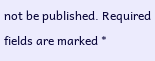not be published. Required fields are marked *